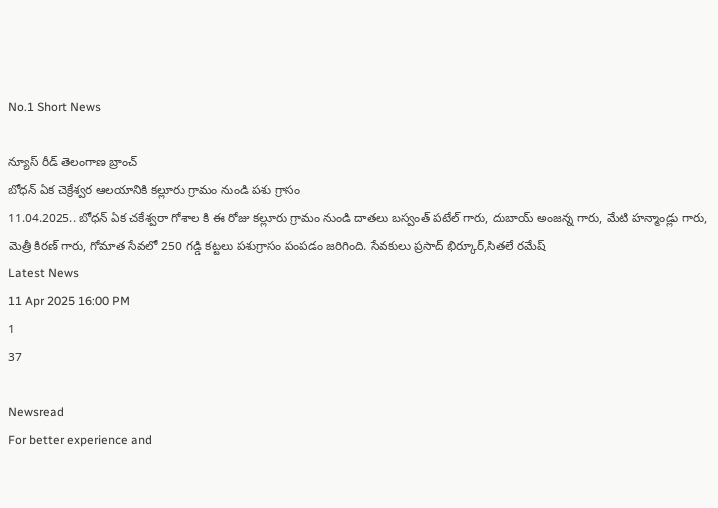No.1 Short News

న్యూస్ రీడ్ తెలంగాణ బ్రాంచ్
బోధన్ ఏక చెక్రేశ్వర ఆలయానికి కల్లూరు గ్రామం నుండి పశు గ్రాసం
11.04.2025.. బోధన్ ఏక చకేశ్వరా గోశాల కి ఈ రోజు కల్లూరు గ్రామం నుండి దాతలు బస్వంత్ పటేల్ గారు, దుబాయ్ అంజన్న గారు, మేటి హన్మాండ్లు గారు, మెత్రీ కిరణ్ గారు, గోమాత సేవలో 250 గడ్డి కట్టలు పశుగ్రాసం పంపడం జరిగింది. సేవకులు ప్రసాద్ భిర్కూర్,సితలే రమేష్
Latest News
11 Apr 2025 16:00 PM
1
37

Newsread
For better experience and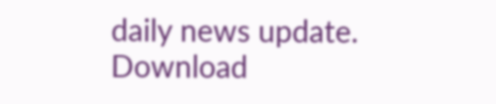daily news update.
Download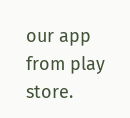our app from play store.